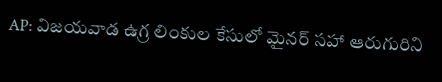AP: విజయవాడ ఉగ్ర లింకుల కేసులో మైనర్ సహా ఆరుగురిని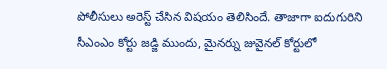పోలీసులు అరెస్ట్ చేసిన విషయం తెలిసిందే. తాజాగా ఐదుగురిని సీఎంఎం కోర్టు జడ్జి ముందు, మైనర్ను జువైనల్ కోర్టులో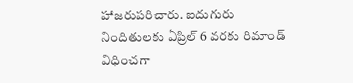హాజరుపరిచారు. ఐదుగురు నిందితులకు ఏప్రిల్ 6 వరకు రిమాండ్ విధించగా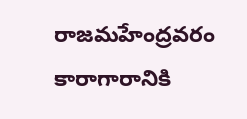రాజమహేంద్రవరం కారాగారానికి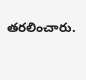తరలించారు.